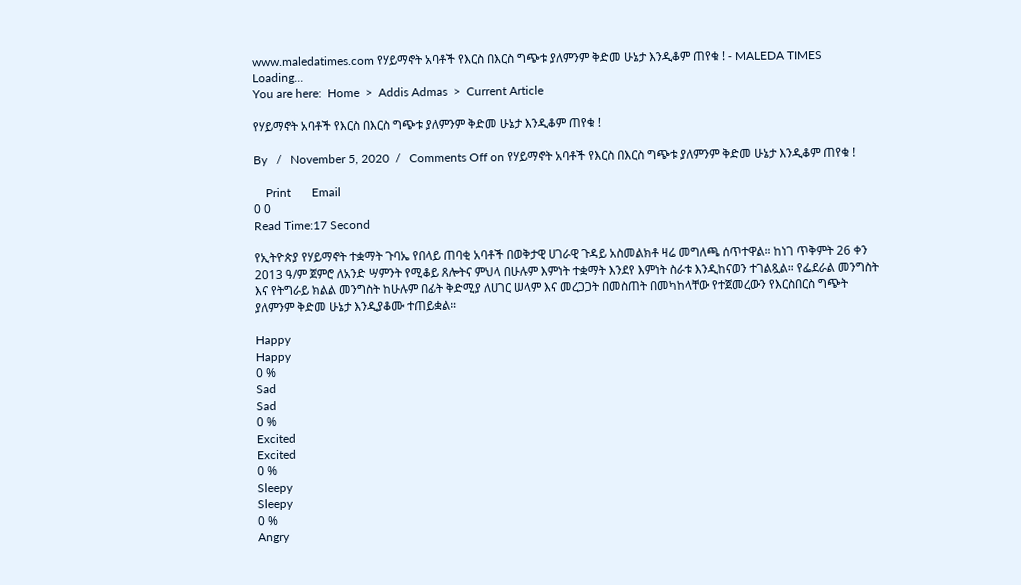www.maledatimes.com የሃይማኖት አባቶች የእርስ በእርስ ግጭቱ ያለምንም ቅድመ ሁኔታ እንዲቆም ጠየቁ ! - MALEDA TIMES
Loading...
You are here:  Home  >  Addis Admas  >  Current Article

የሃይማኖት አባቶች የእርስ በእርስ ግጭቱ ያለምንም ቅድመ ሁኔታ እንዲቆም ጠየቁ !

By   /   November 5, 2020  /   Comments Off on የሃይማኖት አባቶች የእርስ በእርስ ግጭቱ ያለምንም ቅድመ ሁኔታ እንዲቆም ጠየቁ !

    Print       Email
0 0
Read Time:17 Second

የኢትዮጵያ የሃይማኖት ተቋማት ጉባኤ የበላይ ጠባቂ አባቶች በወቅታዊ ሀገራዊ ጉዳይ አስመልክቶ ዛሬ መግለጫ ሰጥተዋል። ከነገ ጥቅምት 26 ቀን 2013 ዓ/ም ጀምሮ ለአንድ ሣምንት የሚቆይ ጸሎትና ምህላ በሁሉም እምነት ተቋማት እንደየ እምነት ስራቱ እንዲከናወን ተገልጿል። የፌደራል መንግስት እና የትግራይ ክልል መንግስት ከሁሉም በፊት ቅድሚያ ለሀገር ሠላም እና መረጋጋት በመስጠት በመካከላቸው የተጀመረውን የእርስበርስ ግጭት ያለምንም ቅድመ ሁኔታ እንዲያቆሙ ተጠይቋል።

Happy
Happy
0 %
Sad
Sad
0 %
Excited
Excited
0 %
Sleepy
Sleepy
0 %
Angry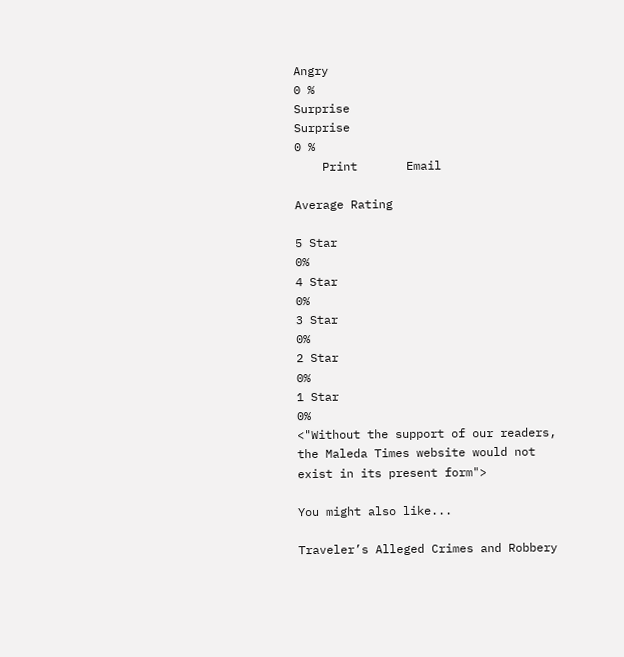Angry
0 %
Surprise
Surprise
0 %
    Print       Email

Average Rating

5 Star
0%
4 Star
0%
3 Star
0%
2 Star
0%
1 Star
0%
<"Without the support of our readers, the Maleda Times website would not exist in its present form">

You might also like...

Traveler’s Alleged Crimes and Robbery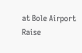at Bole Airport Raise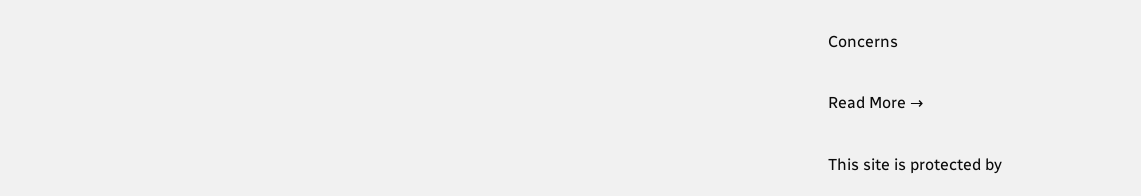Concerns

Read More →

This site is protected by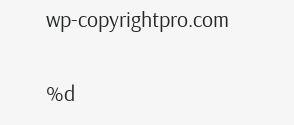wp-copyrightpro.com

%d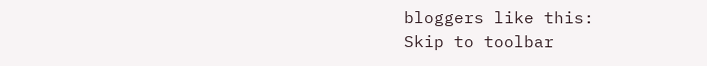bloggers like this:
Skip to toolbar